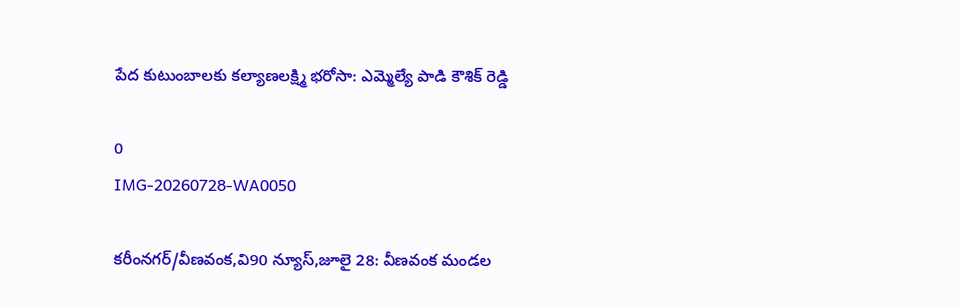పేద కుటుంబాలకు కల్యాణలక్ష్మి భరోసా: ఎమ్మెల్యే పాడి కౌశిక్ రెడ్డి

0
IMG-20260728-WA0050

కరీంనగర్/వీణవంక,వి90 న్యూస్,జూలై 28: వీణవంక మండల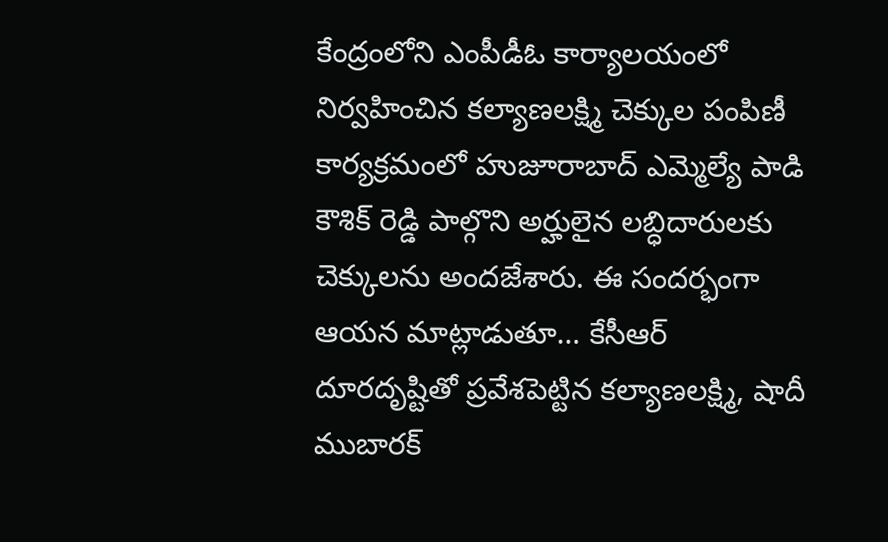కేంద్రంలోని ఎంపీడీఓ కార్యాలయంలో నిర్వహించిన కల్యాణలక్ష్మి చెక్కుల పంపిణీ కార్యక్రమంలో హుజూరాబాద్ ఎమ్మెల్యే పాడి కౌశిక్ రెడ్డి పాల్గొని అర్హులైన లబ్ధిదారులకు చెక్కులను అందజేశారు. ఈ సందర్భంగా ఆయన మాట్లాడుతూ… కేసీఆర్ దూరదృష్టితో ప్రవేశపెట్టిన కల్యాణలక్ష్మి, షాదీ ముబారక్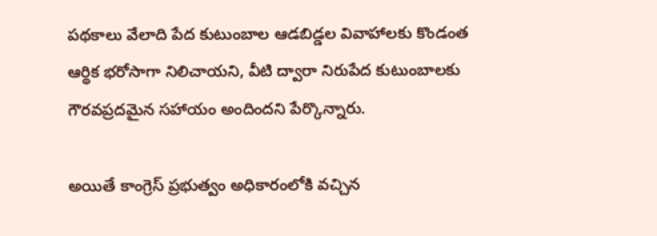పథకాలు వేలాది పేద కుటుంబాల ఆడబిడ్డల వివాహాలకు కొండంత ఆర్థిక భరోసాగా నిలిచాయని, వీటి ద్వారా నిరుపేద కుటుంబాలకు గౌరవప్రదమైన సహాయం అందిందని పేర్కొన్నారు.

అయితే కాంగ్రెస్ ప్రభుత్వం అధికారంలోకి వచ్చిన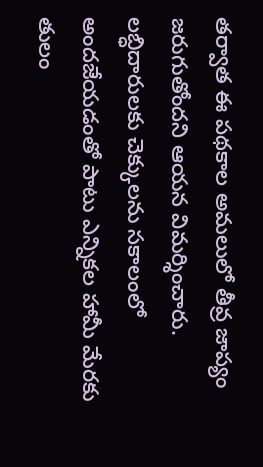తర్వాత ఈ పథకాల అమలులో తీవ్ర జాప్యం జరుగుతోందని ఆయన విమర్శించారు. లబ్ధిదారులకు చెక్కులను సకాలంలో అందజేయడంతో పాటు ఎన్నికల హామీ మేరకు తులం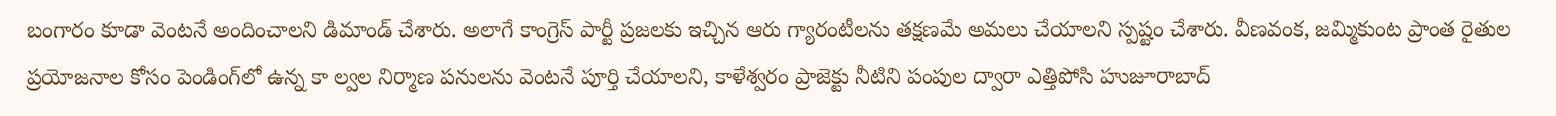బంగారం కూడా వెంటనే అందించాలని డిమాండ్ చేశారు. అలాగే కాంగ్రెస్ పార్టీ ప్రజలకు ఇచ్చిన ఆరు గ్యారంటీలను తక్షణమే అమలు చేయాలని స్పష్టం చేశారు. వీణవంక, జమ్మికుంట ప్రాంత రైతుల ప్రయోజనాల కోసం పెండింగ్‌లో ఉన్న కా ల్వల నిర్మాణ పనులను వెంటనే పూర్తి చేయాలని, కాళేశ్వరం ప్రాజెక్టు నీటిని పంపుల ద్వారా ఎత్తిపోసి హుజూరాబాద్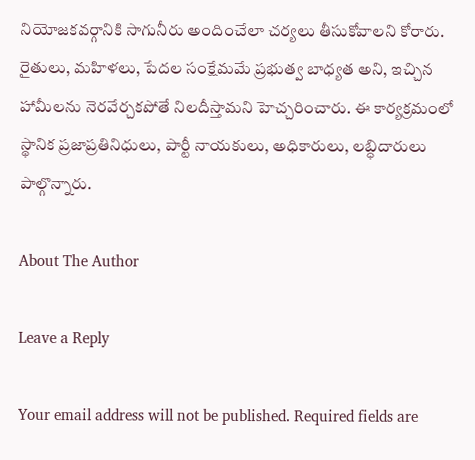నియోజకవర్గానికి సాగునీరు అందించేలా చర్యలు తీసుకోవాలని కోరారు. రైతులు, మహిళలు, పేదల సంక్షేమమే ప్రభుత్వ బాధ్యత అని, ఇచ్చిన హామీలను నెరవేర్చకపోతే నిలదీస్తామని హెచ్చరించారు. ఈ కార్యక్రమంలో స్థానిక ప్రజాప్రతినిధులు, పార్టీ నాయకులు, అధికారులు, లబ్ధిదారులు పాల్గొన్నారు.

About The Author

Leave a Reply

Your email address will not be published. Required fields are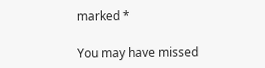marked *

You may have missed